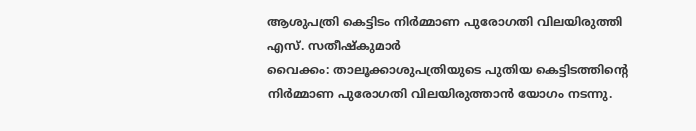ആശുപത്രി കെട്ടിടം നിർമ്മാണ പുരോഗതി വിലയിരുത്തി
എസ്. സതീഷ്കുമാർ
വൈക്കം: താലൂക്കാശുപത്രിയുടെ പുതിയ കെട്ടിടത്തിൻ്റെ നിർമ്മാണ പുരോഗതി വിലയിരുത്താൻ യോഗം നടന്നു.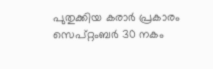പുതുക്കിയ കരാർ പ്രകാരം സെപ്റ്റംബർ 30 നകം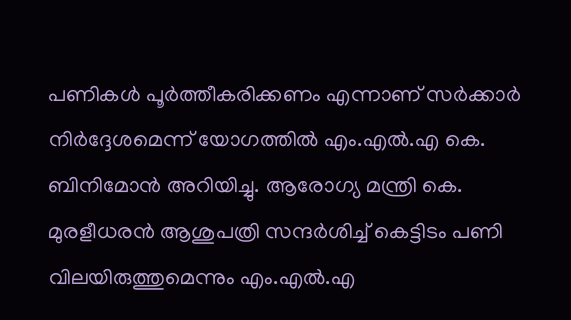പണികൾ പൂർത്തീകരിക്കണം എന്നാണ് സർക്കാർ നിർദ്ദേശമെന്ന് യോഗത്തിൽ എം.എൽ.എ കെ. ബിനിമോൻ അറിയിച്ചു. ആരോഗ്യ മന്ത്രി കെ. മുരളീധരൻ ആശുപത്രി സന്ദർശിച്ച് കെട്ടിടം പണി വിലയിരുത്തുമെന്നും എം.എൽ.എ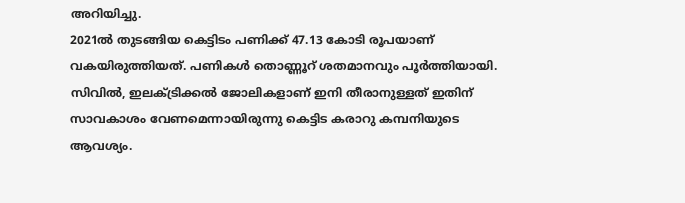അറിയിച്ചു.
2021ൽ തുടങ്ങിയ കെട്ടിടം പണിക്ക് 47.13 കോടി രൂപയാണ് വകയിരുത്തിയത്. പണികൾ തൊണ്ണൂറ് ശതമാനവും പൂർത്തിയായി. സിവിൽ, ഇലക്ട്രിക്കൽ ജോലികളാണ് ഇനി തീരാനുള്ളത് ഇതിന് സാവകാശം വേണമെന്നായിരുന്നു കെട്ടിട കരാറു കമ്പനിയുടെ ആവശ്യം.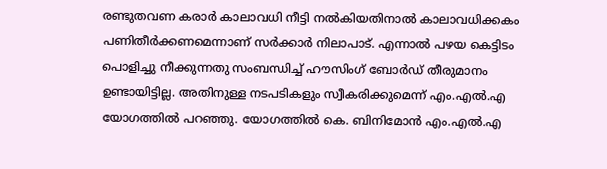രണ്ടുതവണ കരാർ കാലാവധി നീട്ടി നൽകിയതിനാൽ കാലാവധിക്കകം പണിതീർക്കണമെന്നാണ് സർക്കാർ നിലാപാട്. എന്നാൽ പഴയ കെട്ടിടം പൊളിച്ചു നീക്കുന്നതു സംബന്ധിച്ച് ഹൗസിംഗ് ബോർഡ് തീരുമാനം ഉണ്ടായിട്ടില്ല. അതിനുള്ള നടപടികളും സ്വീകരിക്കുമെന്ന് എം.എൽ.എ യോഗത്തിൽ പറഞ്ഞു. യോഗത്തിൽ കെ. ബിനിമോൻ എം.എൽ.എ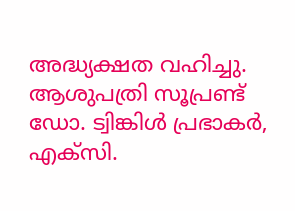അദ്ധ്യക്ഷത വഹിച്ചു. ആശുപത്രി സൂപ്രണ്ട് ഡോ. ട്വിങ്കിൾ പ്രഭാകർ, എക്സി.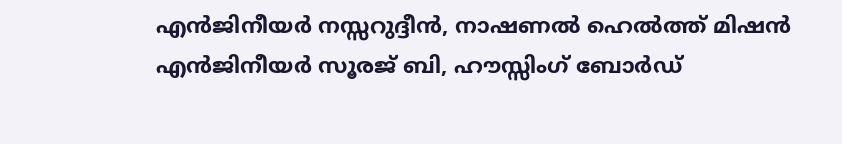എൻജിനീയർ നസ്സറുദ്ദീൻ, നാഷണൽ ഹെൽത്ത് മിഷൻ എൻജിനീയർ സൂരജ് ബി, ഹൗസ്സിംഗ് ബോർഡ്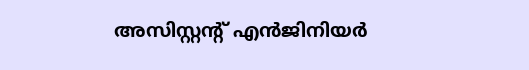അസിസ്റ്റൻ്റ് എൻജിനിയർ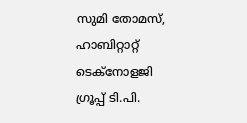സുമി തോമസ്, ഹാബിറ്റാറ്റ് ടെക്നോളജി ഗ്രൂപ്പ് ടി.പി.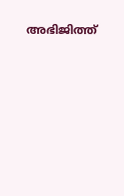അഭിജിത്ത്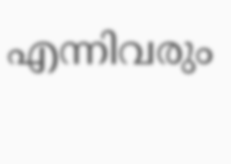എന്നിവരും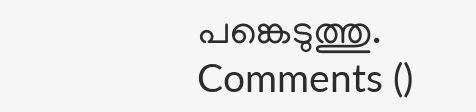പങ്കെടുത്തു.
Comments ()